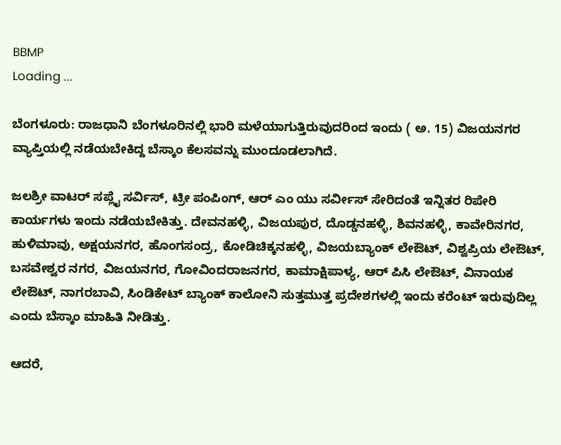BBMP
Loading ...

ಬೆಂಗಳೂರು: ರಾಜಧಾನಿ ಬೆಂಗಳೂರಿನಲ್ಲಿ ಭಾರಿ ಮಳೆಯಾಗುತ್ತಿರುವುದರಿಂದ ಇಂದು ( ಅ. 15) ವಿಜಯನಗರ ವ್ಯಾಪ್ತಿಯಲ್ಲಿ ನಡೆಯಬೇಕಿದ್ದ ಬೆಸ್ಕಾಂ ಕೆಲಸವನ್ನು ಮುಂದೂಡಲಾಗಿದೆ.

ಜಲಶ್ರೀ ವಾಟರ್ ಸಪ್ಲೈ ಸರ್ವಿಸ್, ಟ್ರೀ ಪಂಪಿಂಗ್, ಆರ್ ಎಂ ಯು ಸರ್ವೀಸ್ ಸೇರಿದಂತೆ ಇನ್ನಿತರ ರಿಪೇರಿ ಕಾರ್ಯಗಳು ಇಂದು ನಡೆಯಬೇಕಿತ್ತು. ದೇವನಹಳ್ಳಿ, ವಿಜಯಪುರ, ದೊಡ್ಡನಹಳ್ಳಿ, ಶಿವನಹಳ್ಳಿ, ಕಾವೇರಿನಗರ, ಹುಳಿಮಾವು, ಅಕ್ಷಯನಗರ, ಹೊಂಗಸಂದ್ರ, ಕೋಡಿಚಿಕ್ಕನಹಳ್ಳಿ, ವಿಜಯಬ್ಯಾಂಕ್ ಲೇಔಟ್, ವಿಶ್ವಪ್ರಿಯ ಲೇಔಟ್, ಬಸವೇಶ್ವರ ನಗರ, ವಿಜಯನಗರ, ಗೋವಿಂದರಾಜನಗರ, ಕಾಮಾಕ್ಷಿಪಾಳ್ಯ, ಆರ್ ಪಿಸಿ ಲೇಔಟ್, ವಿನಾಯಕ ಲೇಔಟ್, ನಾಗರಬಾವಿ, ಸಿಂಡಿಕೇಟ್ ಬ್ಯಾಂಕ್ ಕಾಲೋನಿ ಸುತ್ತಮುತ್ತ ಪ್ರದೇಶಗಳಲ್ಲಿ ಇಂದು ಕರೆಂಟ್ ಇರುವುದಿಲ್ಲ ಎಂದು ಬೆಸ್ಕಾಂ ಮಾಹಿತಿ ನೀಡಿತ್ತು.

ಆದರೆ,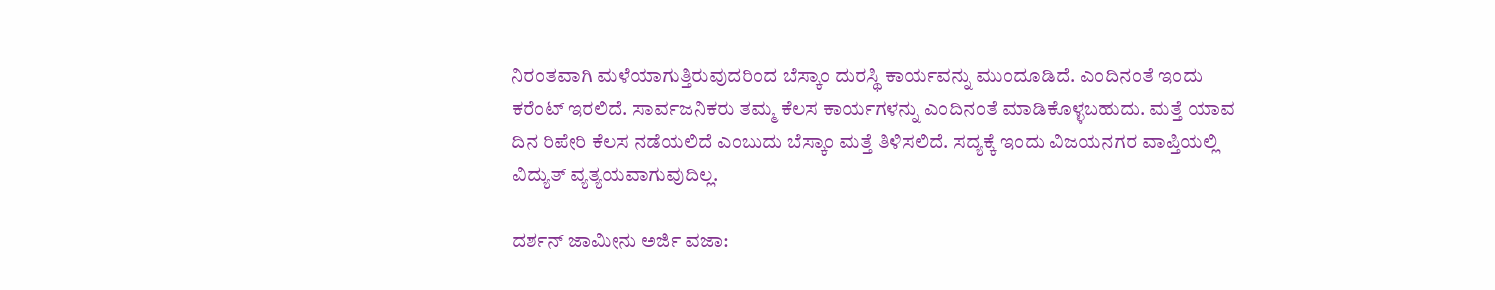ನಿರಂತವಾಗಿ ಮಳೆಯಾಗುತ್ತಿರುವುದರಿಂದ ಬೆಸ್ಕಾಂ ದುರಸ್ಥಿ ಕಾರ್ಯವನ್ನು ಮುಂದೂಡಿದೆ. ಎಂದಿನಂತೆ ಇಂದು ಕರೆಂಟ್ ಇರಲಿದೆ. ಸಾರ್ವಜನಿಕರು ತಮ್ಮ ಕೆಲಸ ಕಾರ್ಯಗಳನ್ನು ಎಂದಿನಂತೆ ಮಾಡಿಕೊಳ್ಳಬಹುದು. ಮತ್ತೆ ಯಾವ ದಿನ ರಿಪೇರಿ ಕೆಲಸ ನಡೆಯಲಿದೆ ಎಂಬುದು ಬೆಸ್ಕಾಂ ಮತ್ತೆ ತಿಳಿಸಲಿದೆ. ಸದ್ಯಕ್ಕೆ ಇಂದು ವಿಜಯನಗರ ವಾಪ್ತಿಯಲ್ಲಿ ವಿದ್ಯುತ್ ವ್ಯತ್ಯಯವಾಗುವುದಿಲ್ಲ.

ದರ್ಶನ್ ಜಾಮೀನು ಅರ್ಜಿ ವಜಾ: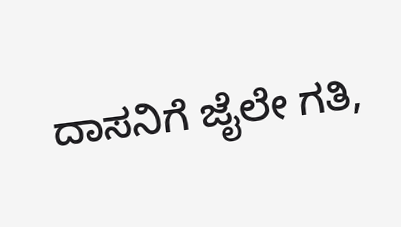ದಾಸನಿಗೆ ಜೈಲೇ ಗತಿ,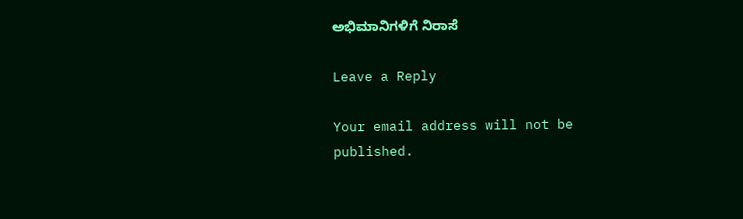ಅಭಿಮಾನಿಗಳಿಗೆ ನಿರಾಸೆ

Leave a Reply

Your email address will not be published.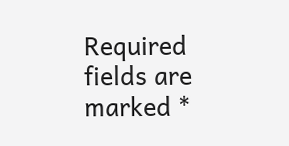Required fields are marked *